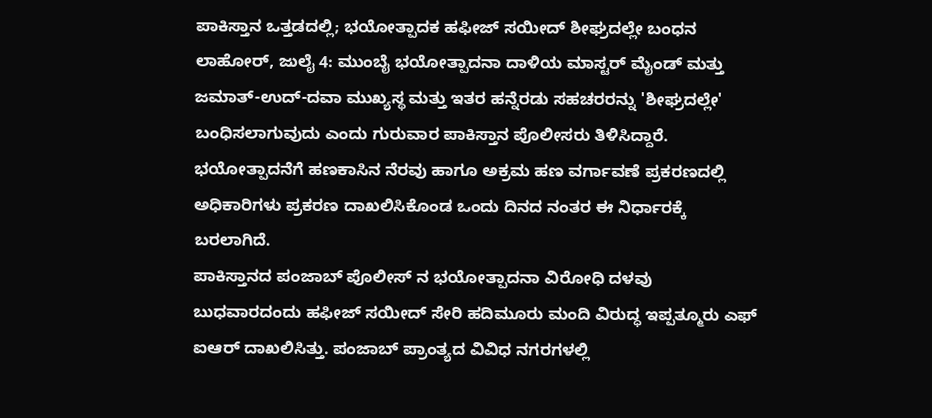ಪಾಕಿಸ್ತಾನ ಒತ್ತಡದಲ್ಲಿ; ಭಯೋತ್ಪಾದಕ ಹಫೀಜ್ ಸಯೀದ್ ಶೀಘ್ರದಲ್ಲೇ ಬಂಧನ
ಲಾಹೋರ್, ಜುಲೈ 4: ಮುಂಬೈ ಭಯೋತ್ಪಾದನಾ ದಾಳಿಯ ಮಾಸ್ಟರ್ ಮೈಂಡ್ ಮತ್ತು ಜಮಾತ್-ಉದ್-ದವಾ ಮುಖ್ಯಸ್ಥ ಮತ್ತು ಇತರ ಹನ್ನೆರಡು ಸಹಚರರನ್ನು 'ಶೀಘ್ರದಲ್ಲೇ' ಬಂಧಿಸಲಾಗುವುದು ಎಂದು ಗುರುವಾರ ಪಾಕಿಸ್ತಾನ ಪೊಲೀಸರು ತಿಳಿಸಿದ್ದಾರೆ. ಭಯೋತ್ಪಾದನೆಗೆ ಹಣಕಾಸಿನ ನೆರವು ಹಾಗೂ ಅಕ್ರಮ ಹಣ ವರ್ಗಾವಣೆ ಪ್ರಕರಣದಲ್ಲಿ ಅಧಿಕಾರಿಗಳು ಪ್ರಕರಣ ದಾಖಲಿಸಿಕೊಂಡ ಒಂದು ದಿನದ ನಂತರ ಈ ನಿರ್ಧಾರಕ್ಕೆ ಬರಲಾಗಿದೆ.
ಪಾಕಿಸ್ತಾನದ ಪಂಜಾಬ್ ಪೊಲೀಸ್ ನ ಭಯೋತ್ಪಾದನಾ ವಿರೋಧಿ ದಳವು ಬುಧವಾರದಂದು ಹಫೀಜ್ ಸಯೀದ್ ಸೇರಿ ಹದಿಮೂರು ಮಂದಿ ವಿರುದ್ಧ ಇಪ್ಪತ್ಮೂರು ಎಫ್ ಐಆರ್ ದಾಖಲಿಸಿತ್ತು. ಪಂಜಾಬ್ ಪ್ರಾಂತ್ಯದ ವಿವಿಧ ನಗರಗಳಲ್ಲಿ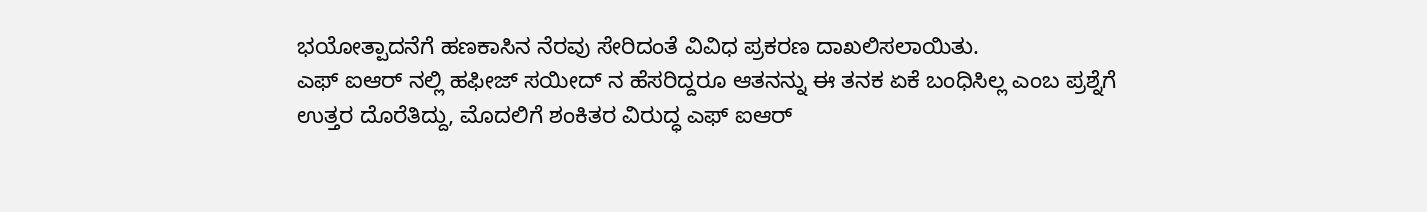ಭಯೋತ್ಪಾದನೆಗೆ ಹಣಕಾಸಿನ ನೆರವು ಸೇರಿದಂತೆ ವಿವಿಧ ಪ್ರಕರಣ ದಾಖಲಿಸಲಾಯಿತು.
ಎಫ್ ಐಆರ್ ನಲ್ಲಿ ಹಫೀಜ್ ಸಯೀದ್ ನ ಹೆಸರಿದ್ದರೂ ಆತನನ್ನು ಈ ತನಕ ಏಕೆ ಬಂಧಿಸಿಲ್ಲ ಎಂಬ ಪ್ರಶ್ನೆಗೆ ಉತ್ತರ ದೊರೆತಿದ್ದು, ಮೊದಲಿಗೆ ಶಂಕಿತರ ವಿರುದ್ಧ ಎಫ್ ಐಆರ್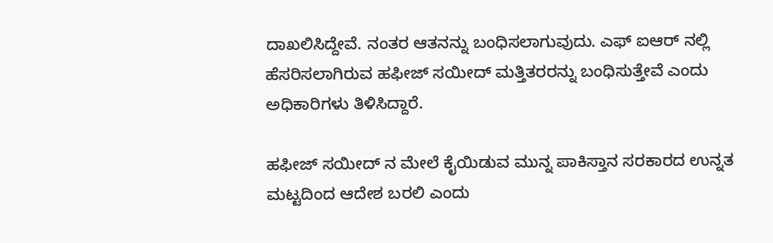ದಾಖಲಿಸಿದ್ದೇವೆ. ನಂತರ ಆತನನ್ನು ಬಂಧಿಸಲಾಗುವುದು. ಎಫ್ ಐಆರ್ ನಲ್ಲಿ ಹೆಸರಿಸಲಾಗಿರುವ ಹಫೀಜ್ ಸಯೀದ್ ಮತ್ತಿತರರನ್ನು ಬಂಧಿಸುತ್ತೇವೆ ಎಂದು ಅಧಿಕಾರಿಗಳು ತಿಳಿಸಿದ್ದಾರೆ.

ಹಫೀಜ್ ಸಯೀದ್ ನ ಮೇಲೆ ಕೈಯಿಡುವ ಮುನ್ನ ಪಾಕಿಸ್ತಾನ ಸರಕಾರದ ಉನ್ನತ ಮಟ್ಟದಿಂದ ಆದೇಶ ಬರಲಿ ಎಂದು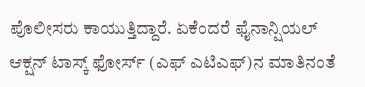ಪೊಲೀಸರು ಕಾಯುತ್ತಿದ್ದಾರೆ. ಏಕೆಂದರೆ ಫೈನಾನ್ಷಿಯಲ್ ಆಕ್ಷನ್ ಟಾಸ್ಕ್ ಫೋರ್ಸ್ (ಎಫ್ ಎಟಿಎಫ್)ನ ಮಾತಿನಂತೆ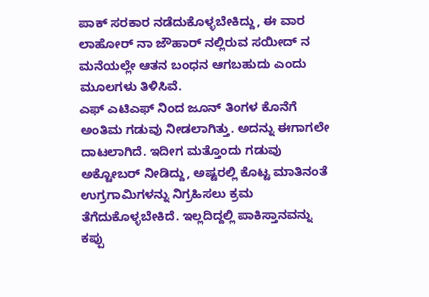ಪಾಕ್ ಸರಕಾರ ನಡೆದುಕೊಳ್ಳಬೇಕಿದ್ದು, ಈ ವಾರ ಲಾಹೋರ್ ನಾ ಜೌಹಾರ್ ನಲ್ಲಿರುವ ಸಯೀದ್ ನ ಮನೆಯಲ್ಲೇ ಆತನ ಬಂಧನ ಆಗಬಹುದು ಎಂದು ಮೂಲಗಳು ತಿಳಿಸಿವೆ.
ಎಫ್ ಎಟಿಎಫ್ ನಿಂದ ಜೂನ್ ತಿಂಗಳ ಕೊನೆಗೆ ಅಂತಿಮ ಗಡುವು ನೀಡಲಾಗಿತ್ತು. ಅದನ್ನು ಈಗಾಗಲೇ ದಾಟಲಾಗಿದೆ. ಇದೀಗ ಮತ್ತೊಂದು ಗಡುವು ಅಕ್ಟೋಬರ್ ನೀಡಿದ್ದು, ಅಷ್ಟರಲ್ಲಿ ಕೊಟ್ಟ ಮಾತಿನಂತೆ ಉಗ್ರಗಾಮಿಗಳನ್ನು ನಿಗ್ರಹಿಸಲು ಕ್ರಮ ತೆಗೆದುಕೊಳ್ಳಬೇಕಿದೆ. ಇಲ್ಲದಿದ್ದಲ್ಲಿ ಪಾಕಿಸ್ತಾನವನ್ನು ಕಪ್ಪು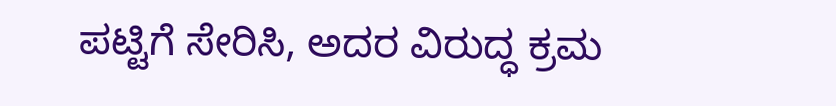ಪಟ್ಟಿಗೆ ಸೇರಿಸಿ, ಅದರ ವಿರುದ್ಧ ಕ್ರಮ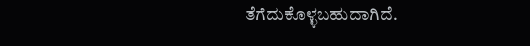ತೆಗೆದುಕೊಳ್ಳಬಹುದಾಗಿದೆ.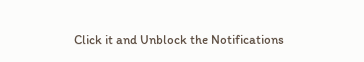Click it and Unblock the Notifications